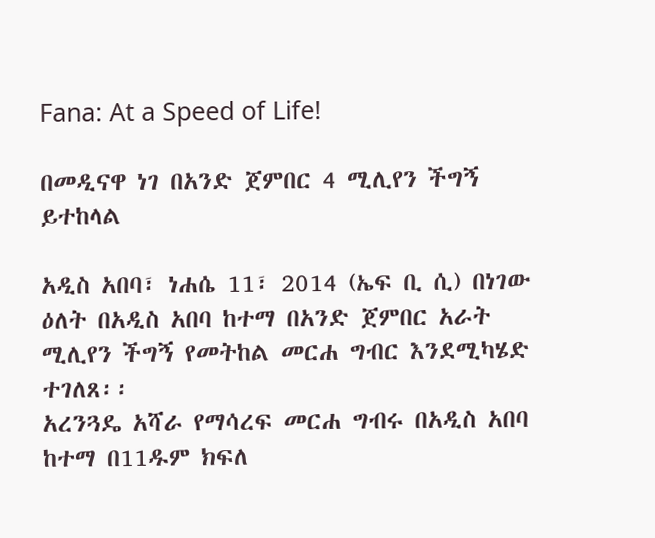Fana: At a Speed of Life!

በመዲናዋ ነገ በአንድ ጀምበር 4 ሚሊየን ችግኝ ይተከላል

አዲስ አበባ፣ ነሐሴ 11፣ 2014 (ኤፍ ቢ ሲ) በነገው ዕለት በአዲስ አበባ ከተማ በአንድ ጀምበር አራት ሚሊየን ችግኝ የመትከል መርሐ ግብር እንደሚካሄድ ተገለጸ፡፡
አረንጓዴ አሻራ የማሳረፍ መርሐ ግብሩ በአዲስ አበባ ከተማ በ11ዱም ክፍለ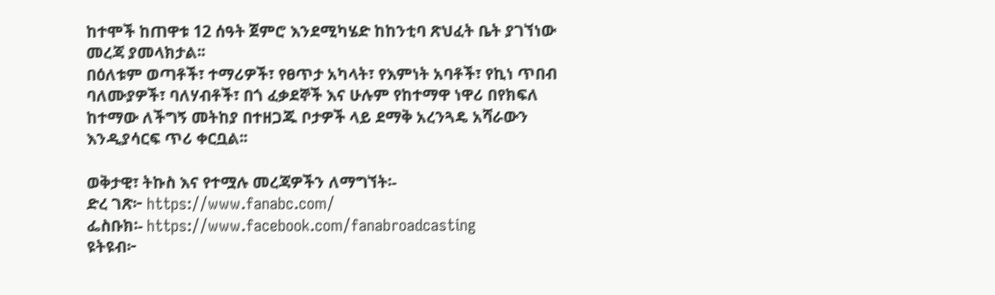ከተሞች ከጠዋቱ 12 ሰዓት ጀምሮ እንደሚካሄድ ከከንቲባ ጽህፈት ቤት ያገኘነው መረጃ ያመላክታል፡፡
በዕለቱም ወጣቶች፣ ተማሪዎች፣ የፀጥታ አካላት፣ የእምነት አባቶች፣ የኪነ ጥበብ ባለሙያዎች፣ ባለሃብቶች፣ በጎ ፈቃደኞች እና ሁሉም የከተማዋ ነዋሪ በየክፍለ ከተማው ለችግኝ መትከያ በተዘጋጁ ቦታዎች ላይ ደማቅ አረንጓዴ አሻራውን እንዲያሳርፍ ጥሪ ቀርቧል፡፡

ወቅታዊ፣ ትኩስ እና የተሟሉ መረጃዎችን ለማግኘት፡-
ድረ ገጽ፦ https://www.fanabc.com/
ፌስቡክ፡- https://www.facebook.com/fanabroadcasting
ዩትዩብ፦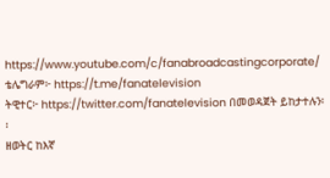https://www.youtube.com/c/fanabroadcastingcorporate/
ቴሌግራም፦ https://t.me/fanatelevision
ትዊተር፦ https://twitter.com/fanatelevision በመወዳጀት ይከታተሉን፡፡
ዘወትር ከእኛ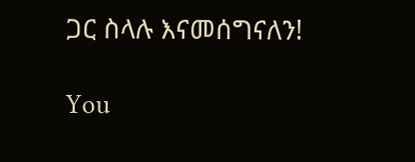ጋር ስላሉ እናመሰግናለን!

You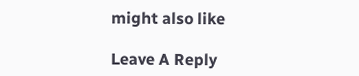might also like

Leave A Reply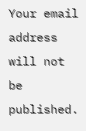Your email address will not be published.